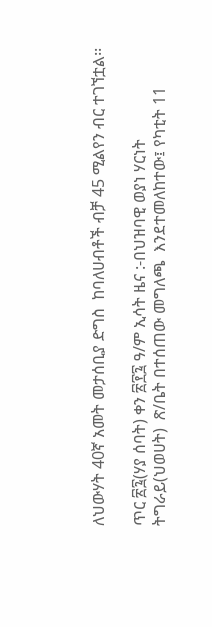ለህውሃት 40ኛ አመት መታሰቢያ ድግስ  ከባለሀብቶች ብቻ 45 ሚልየን ብር ተገኘቷል፡፡

ጥር ፳፯(ሃያ ሰባት) ቀን ፳፻፯ ዓ/ም ኢሳት ዜና :-በህዝባዊ ወያነ ሃርነት ትግራይ(ህወሀት)  ጽ/ቤት በተሰጠው መግለጫ  እንደተመለከተው፤ የካቲት 11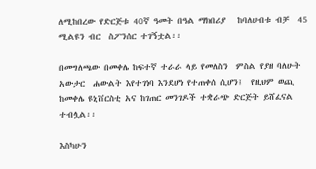ለሚከበረው የድርጅቱ 40ኛ ዓመት በዓል ማክበሪያ   ከባለሀብቱ ብቻ  45 ሚልዩን ብር  ስፖንሰር ተገኝቷል፡፡

በመግለጫው በመቀሌ ከፍተኛ ተራራ ላይ የመለስን  ምስል የያዘ ባለሁት አውታር  ሐውልት እየተገነባ እንደሆነ የተጠቀሰ ሲሆን፤  የዚህም ወጪ  ከመቀሌ ዩኒቨርስቲ አና ከገጠር መንገዶች ተቋራጭ ድርጅት ይሸፈናል ተብሏል፡፡

እስካሁን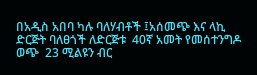በአዲስ አበባ ካሉ ባለሃብቶች ፤አሰመጭ እና ላኪ ድርጅት ባለፀጎች ለድርጅቱ  40ኛ አመት የመሰተንግዶ ወጭ  23 ሚልዩን ብር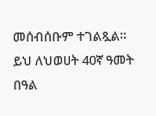መሰብሰቡም ተገልጿል። ይህ ለህወሀት 40ኛ ዓመት በዓል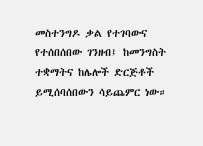መስተንግዶ ቃል የተገባውና የተሰበሰበው ገንዘብ፤ ከመንግስት ተቋማትና ከሌሎች ድርጅቶች ይሚሰባሰበውን ሳይጨምር ነው።